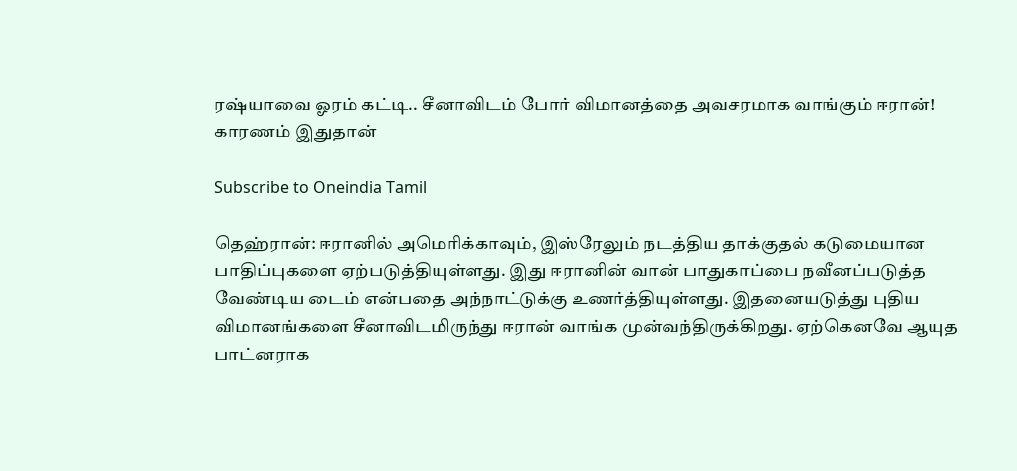ரஷ்யாவை ஓரம் கட்டி.. சீனாவிடம் போர் விமானத்தை அவசரமாக வாங்கும் ஈரான்! காரணம் இதுதான்

Subscribe to Oneindia Tamil

தெஹ்ரான்: ஈரானில் அமெரிக்காவும், இஸ்ரேலும் நடத்திய தாக்குதல் கடுமையான பாதிப்புகளை ஏற்படுத்தியுள்ளது. இது ஈரானின் வான் பாதுகாப்பை நவீனப்படுத்த வேண்டிய டைம் என்பதை அந்நாட்டுக்கு உணர்த்தியுள்ளது. இதனையடுத்து புதிய விமானங்களை சீனாவிடமிருந்து ஈரான் வாங்க முன்வந்திருக்கிறது. ஏற்கெனவே ஆயுத பாட்னராக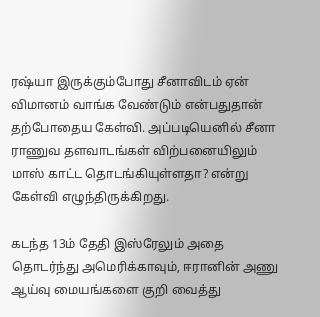ரஷ்யா இருக்கும்போது சீனாவிடம் ஏன் விமானம் வாங்க வேண்டும் என்பதுதான் தற்போதைய கேள்வி. அப்படியெனில் சீனா ராணுவ தளவாடங்கள் விற்பனையிலும் மாஸ் காட்ட தொடங்கியுள்ளதா? என்று கேள்வி எழுந்திருக்கிறது.

கடந்த 13ம் தேதி இஸ்ரேலும் அதை தொடர்ந்து அமெரிக்காவும், ஈரானின் அணு ஆய்வு மையங்களை குறி வைத்து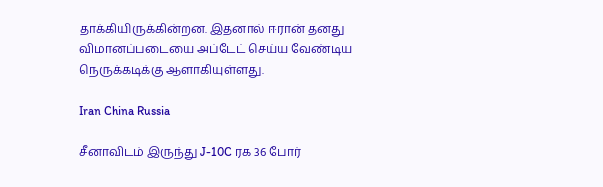தாக்கியிருக்கின்றன. இதனால் ஈரான் தனது விமானப்படையை அப்டேட் செய்ய வேண்டிய நெருக்கடிக்கு ஆளாகியுள்ளது.

Iran China Russia

சீனாவிடம் இருந்து J-10C ரக 36 போர்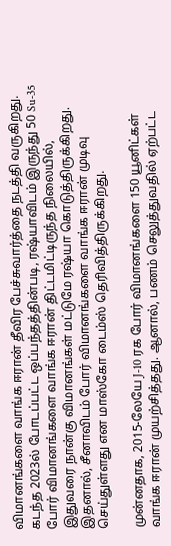விமானங்களை வாங்க ஈரான் தீவிர பேச்சுவார்த்தை நடத்தி வருகிறது. கடந்த 2023ல் போடப்பட்ட ஒப்பந்தத்தின்படி, ரஷ்யாவிடம் இருந்து 50 Su-35 போர் விமானங்களை வாங்க ஈரான் திட்டமிட்டிருந்த நிலையில், இதுவரை நான்கு விமானங்கள் மட்டுமே ரஷ்யா கொடுத்திருக்கிறது. இதனால், சீனாவிடம் போர் விமானங்களை வாங்க ஈரான் முடிவு செய்துள்ளது என மாஸ்கோ டைம்ஸ் தெரிவித்திருக்கிறது.

முன்னதாக, 2015-லேயே J-10 ரக போர் விமானங்களை 150 யூனிட்கள் வாங்க ஈரான் முயற்சித்தது. ஆனால், பணம் செலுத்துவதில் ஏற்பட்ட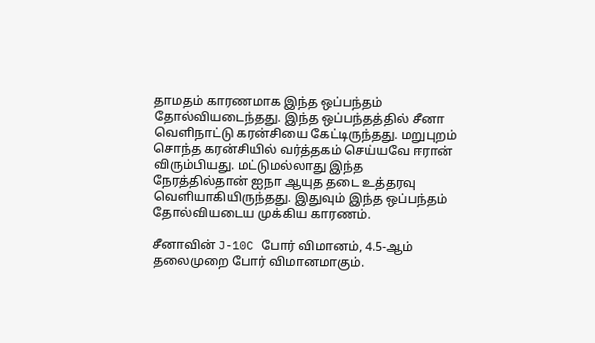தாமதம் காரணமாக இந்த ஒப்பந்தம் தோல்வியடைந்தது. இந்த ஒப்பந்தத்தில் சீனா வெளிநாட்டு கரன்சியை கேட்டிருந்தது. மறுபுறம் சொந்த கரன்சியில் வர்த்தகம் செய்யவே ஈரான் விரும்பியது. மட்டுமல்லாது இந்த நேரத்தில்தான் ஐநா ஆயுத தடை உத்தரவு வெளியாகியிருந்தது. இதுவும் இந்த ஒப்பந்தம் தோல்வியடைய முக்கிய காரணம்.

சீனாவின் J-10C போர் விமானம், 4.5-ஆம் தலைமுறை போர் விமானமாகும்.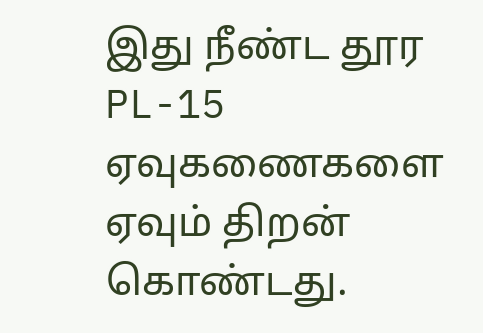இது நீண்ட தூர PL-15 ஏவுகணைகளை ஏவும் திறன் கொண்டது.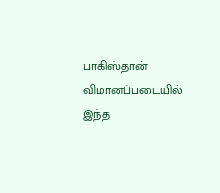பாகிஸ்தான் விமானப்படையில் இந்த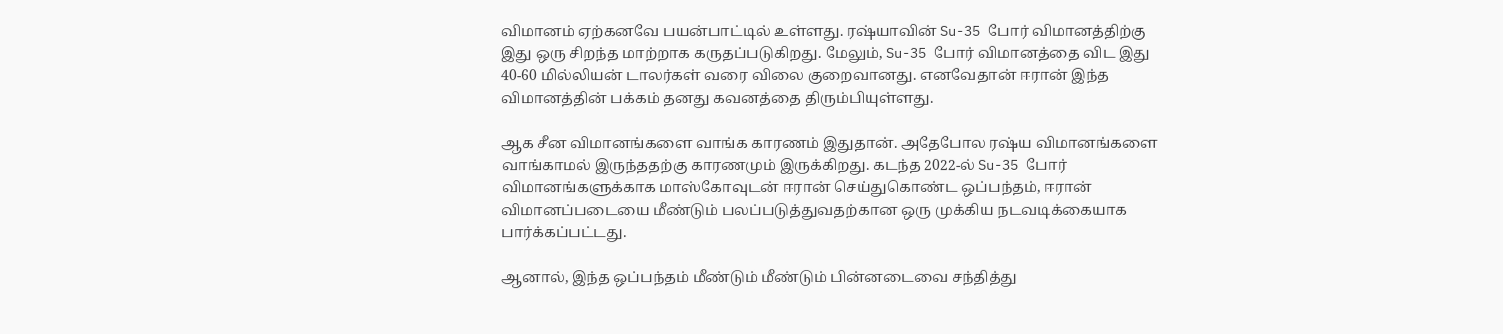விமானம் ஏற்கனவே பயன்பாட்டில் உள்ளது. ரஷ்யாவின் Su-35 போர் விமானத்திற்கு இது ஒரு சிறந்த மாற்றாக கருதப்படுகிறது. மேலும், Su-35 போர் விமானத்தை விட இது 40-60 மில்லியன் டாலர்கள் வரை விலை குறைவானது. எனவேதான் ஈரான் இந்த விமானத்தின் பக்கம் தனது கவனத்தை திரும்பியுள்ளது.

ஆக சீன விமானங்களை வாங்க காரணம் இதுதான். அதேபோல ரஷ்ய விமானங்களை வாங்காமல் இருந்ததற்கு காரணமும் இருக்கிறது. கடந்த 2022-ல் Su-35 போர் விமானங்களுக்காக மாஸ்கோவுடன் ஈரான் செய்துகொண்ட ஒப்பந்தம், ஈரான் விமானப்படையை மீண்டும் பலப்படுத்துவதற்கான ஒரு முக்கிய நடவடிக்கையாக பார்க்கப்பட்டது.

ஆனால், இந்த ஒப்பந்தம் மீண்டும் மீண்டும் பின்னடைவை சந்தித்து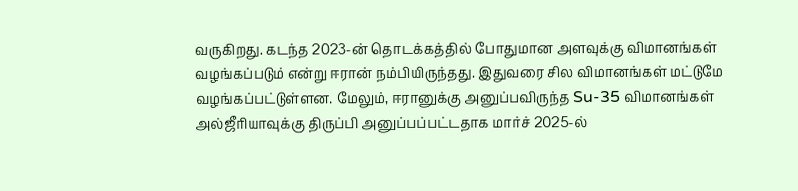வருகிறது. கடந்த 2023-ன் தொடக்கத்தில் போதுமான அளவுக்கு விமானங்கள் வழங்கப்படும் என்று ஈரான் நம்பியிருந்தது. இதுவரை சில விமானங்கள் மட்டுமே வழங்கப்பட்டுள்ளன. மேலும், ஈரானுக்கு அனுப்பவிருந்த Su-35 விமானங்கள் அல்ஜீரியாவுக்கு திருப்பி அனுப்பப்பட்டதாக மார்ச் 2025-ல்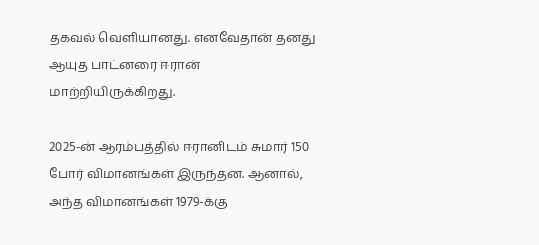தகவல் வெளியானது. எனவேதான் தனது ஆயுத பாட்னரை ஈரான் மாற்றியிருக்கிறது.

2025-ன் ஆரம்பத்தில் ஈரானிடம் சுமார் 150 போர் விமானங்கள் இருந்தன. ஆனால், அந்த விமானங்கள் 1979-க்கு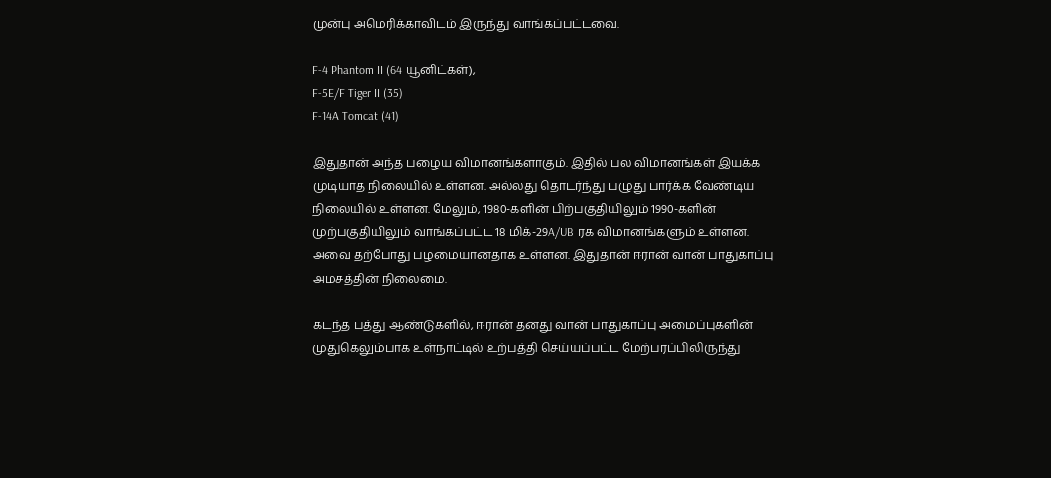முன்பு அமெரிக்காவிடம் இருந்து வாங்கப்பட்டவை.

F-4 Phantom II (64 யூனிட்கள்),
F-5E/F Tiger II (35)
F-14A Tomcat (41)

இதுதான் அந்த பழைய விமானங்களாகும். இதில் பல விமானங்கள் இயக்க முடியாத நிலையில் உள்ளன. அல்லது தொடர்ந்து பழுது பார்க்க வேண்டிய நிலையில் உள்ளன. மேலும், 1980-களின் பிற்பகுதியிலும் 1990-களின் முற்பகுதியிலும் வாங்கப்பட்ட 18 மிக்-29A/UB ரக விமானங்களும் உள்ளன. அவை தற்போது பழமையானதாக உள்ளன. இதுதான் ஈரான் வான் பாதுகாப்பு அமசத்தின் நிலைமை.

கடந்த பத்து ஆண்டுகளில், ஈரான் தனது வான் பாதுகாப்பு அமைப்புகளின் முதுகெலும்பாக உள்நாட்டில் உற்பத்தி செய்யப்பட்ட மேற்பரப்பிலிருந்து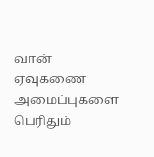வான் ஏவுகணை அமைப்புகளை பெரிதும்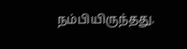நம்பியிருந்தது.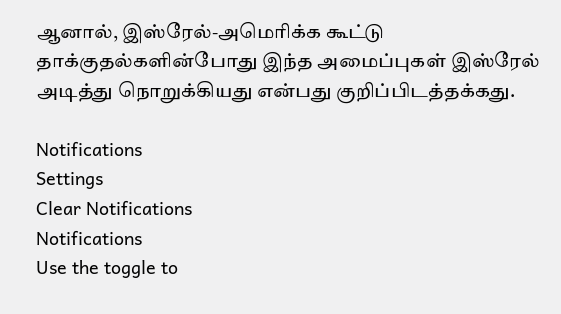ஆனால், இஸ்ரேல்-அமெரிக்க கூட்டு தாக்குதல்களின்போது இந்த அமைப்புகள் இஸ்ரேல் அடித்து நொறுக்கியது என்பது குறிப்பிடத்தக்கது.

Notifications
Settings
Clear Notifications
Notifications
Use the toggle to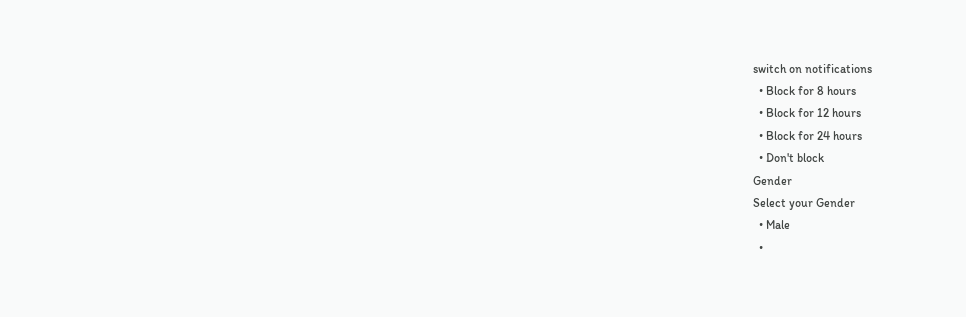switch on notifications
  • Block for 8 hours
  • Block for 12 hours
  • Block for 24 hours
  • Don't block
Gender
Select your Gender
  • Male
  •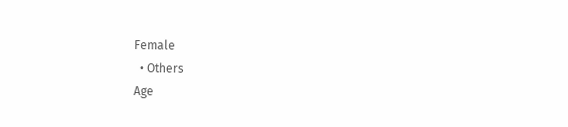Female
  • Others
Age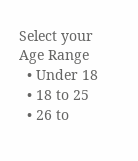Select your Age Range
  • Under 18
  • 18 to 25
  • 26 to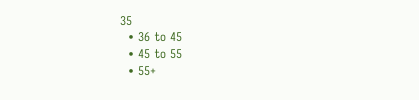35
  • 36 to 45
  • 45 to 55
  • 55+